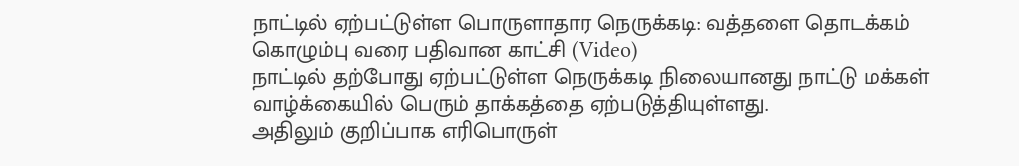நாட்டில் ஏற்பட்டுள்ள பொருளாதார நெருக்கடி: வத்தளை தொடக்கம் கொழும்பு வரை பதிவான காட்சி (Video)
நாட்டில் தற்போது ஏற்பட்டுள்ள நெருக்கடி நிலையானது நாட்டு மக்கள் வாழ்க்கையில் பெரும் தாக்கத்தை ஏற்படுத்தியுள்ளது.
அதிலும் குறிப்பாக எரிபொருள்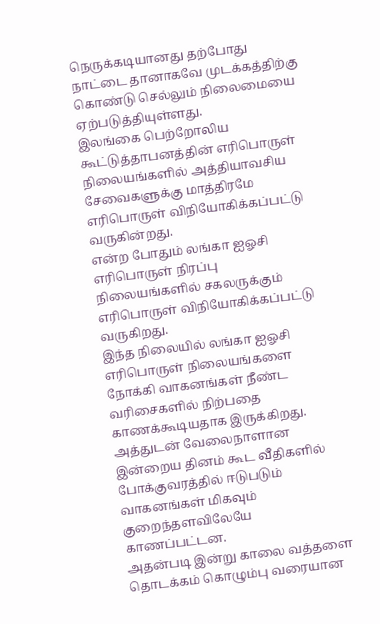நெருக்கடியானது தற்போது நாட்டை தானாகவே முடக்கத்திற்கு கொண்டு செல்லும் நிலைமையை ஏற்படுத்தியுள்ளது.
இலங்கை பெற்றோலிய கூட்டுத்தாபனத்தின் எரிபொருள் நிலையங்களில் அத்தியாவசிய சேவைகளுக்கு மாத்திரமே எரிபொருள் விநியோகிக்கப்பட்டு வருகின்றது.
என்ற போதும் லங்கா ஐஓசி எரிபொருள் நிரப்பு நிலையங்களில் சகலருக்கும் எரிபொருள் விநியோகிக்கப்பட்டு வருகிறது.
இந்த நிலையில் லங்கா ஐஓசி எரிபொருள் நிலையங்களை நோக்கி வாகனங்கள் நீண்ட வரிசைகளில் நிற்பதை காணக்கூடியதாக இருக்கிறது.
அத்துடன் வேலைநாளான இன்றைய தினம் கூட வீதிகளில் போக்குவரத்தில் ஈடுபடும் வாகனங்கள் மிகவும் குறைந்தளவிலேயே காணப்பட்டன.
அதன்படி இன்று காலை வத்தளை தொடக்கம் கொழும்பு வரையான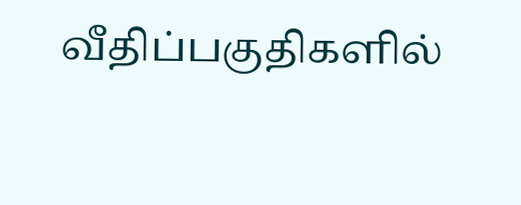வீதிப்பகுதிகளில்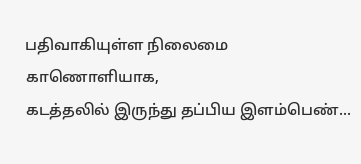பதிவாகியுள்ள நிலைமை காணொளியாக,
கடத்தலில் இருந்து தப்பிய இளம்பெண்...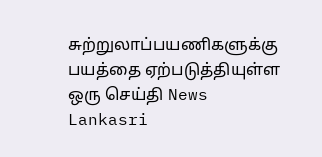சுற்றுலாப்பயணிகளுக்கு பயத்தை ஏற்படுத்தியுள்ள ஒரு செய்தி News Lankasri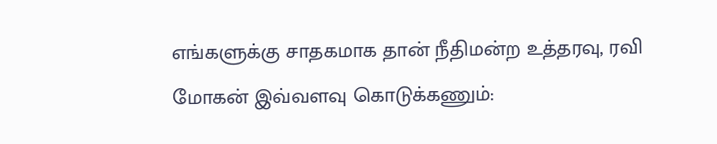எங்களுக்கு சாதகமாக தான் நீதிமன்ற உத்தரவு, ரவி மோகன் இவ்வளவு கொடுக்கணும்: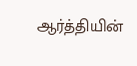ஆர்த்தியின்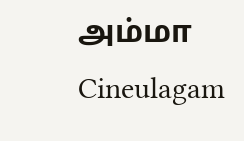அம்மா Cineulagam